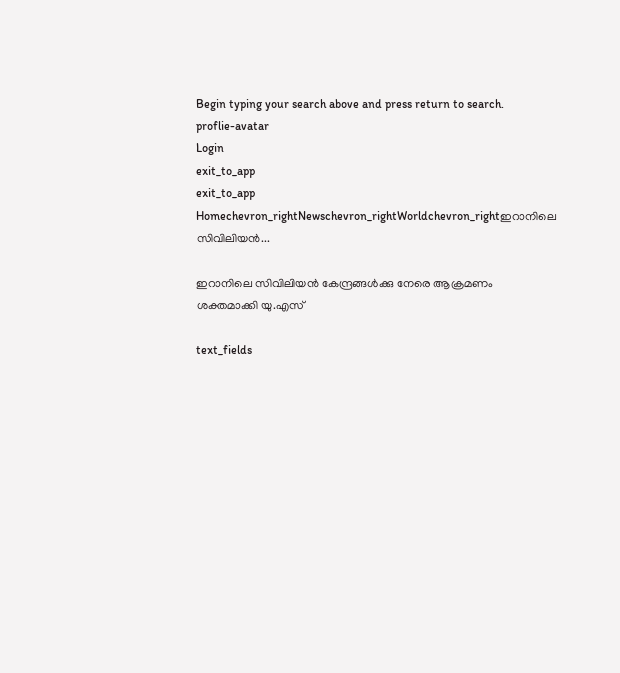Begin typing your search above and press return to search.
proflie-avatar
Login
exit_to_app
exit_to_app
Homechevron_rightNewschevron_rightWorldchevron_rightഇറാനിലെ സിവിലിയൻ...

ഇറാനിലെ സിവിലിയൻ കേന്ദ്രങ്ങൾക്കു നേരെ ആക്രമണം ശക്തമാക്കി യു.എസ്

text_fields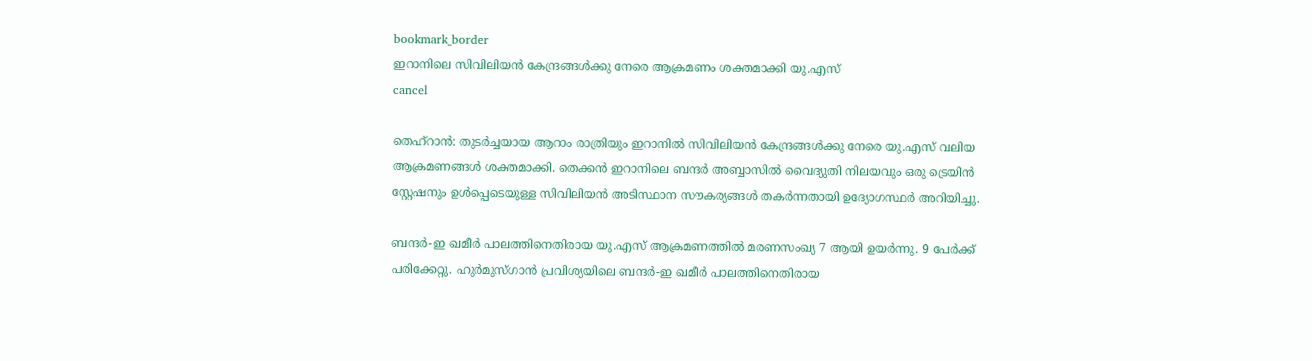bookmark_border
ഇറാനിലെ സിവിലിയൻ കേന്ദ്രങ്ങൾക്കു നേരെ ആക്രമണം ശക്തമാക്കി യു.എസ്
cancel

തെഹ്റാൻ: തുടർച്ചയായ ആറാം രാത്രിയും ഇറാനിൽ സിവിലിയൻ കേന്ദ്രങ്ങൾക്കു നേരെ യു.എസ് വലിയ ആക്രമണങ്ങൾ ശക്തമാക്കി. തെക്കൻ ഇറാനിലെ ബന്ദർ അബ്ബാസിൽ വൈദ്യുതി നിലയവും ഒരു ട്രെയിൻ സ്റ്റേഷനും ഉൾപ്പെടെയുള്ള സിവിലിയൻ അടിസ്ഥാന സൗകര്യങ്ങൾ തകർന്നതായി ഉദ്യോഗസ്ഥർ അറിയിച്ചു.

ബന്ദർ-ഇ ഖമീർ പാലത്തിനെതിരായ യു.എസ് ആക്രമണത്തിൽ മരണസംഖ്യ 7 ആയി ഉയർന്നു. 9 പേർക്ക് പരിക്കേറ്റു. ഹുർമുസ്ഗാൻ പ്രവിശ്യയിലെ ബന്ദർ-ഇ ഖമീർ പാലത്തിനെതിരായ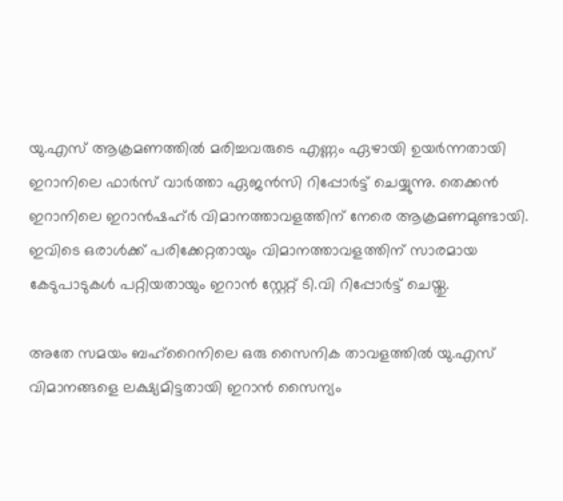യു.എസ് ആക്രമണത്തിൽ മരിച്ചവരുടെ എണ്ണം ഏഴായി ഉയർന്നതായി ഇറാനിലെ ഫാർസ് വാർത്താ ഏജൻസി റിപ്പോർട്ട് ചെയ്യുന്നു. തെക്കൻ ഇറാനിലെ ഇറാൻഷഹ്ർ വിമാനത്താവളത്തിന് നേരെ ആക്രമണമുണ്ടായി. ഇവിടെ ഒരാൾക്ക് പരിക്കേറ്റതായും വിമാനത്താവളത്തിന് സാരമായ കേടുപാടുകൾ പറ്റിയതായും ഇറാൻ സ്റ്റേറ്റ് ടി.വി റിപ്പോർട്ട് ചെയ്തു.

അതേ സമയം ബഹ്‌റൈനിലെ ഒരു സൈനിക താവളത്തിൽ യു.എസ് വിമാനങ്ങളെ ലക്ഷ്യമിട്ടതായി ഇറാൻ സൈന്യം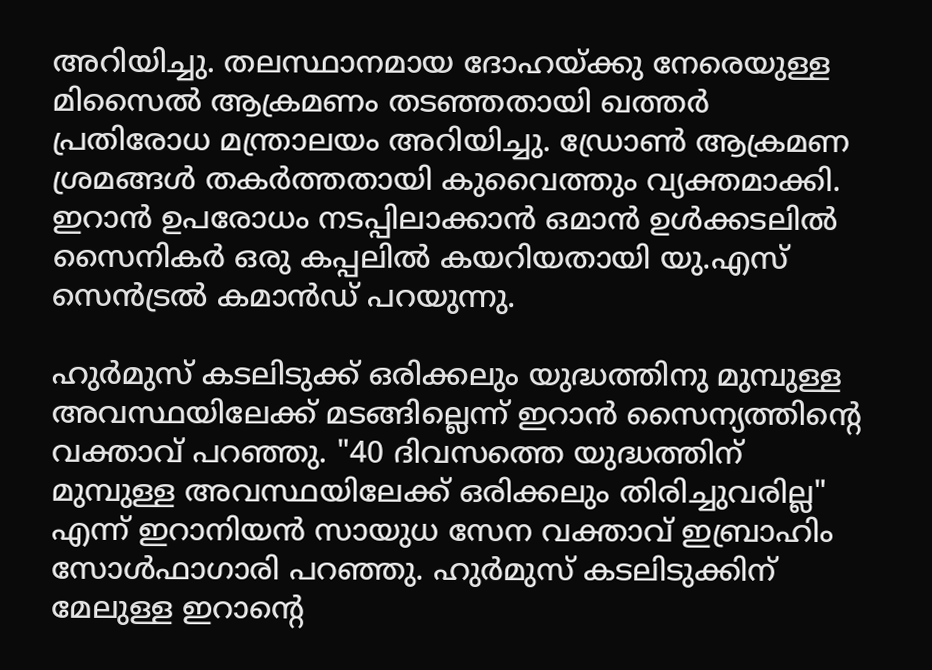അറിയിച്ചു. തലസ്ഥാനമായ ദോഹയ്ക്കു നേരെയുള്ള മിസൈൽ ആക്രമണം തടഞ്ഞതായി ഖത്തർ പ്രതിരോധ മന്ത്രാലയം അറിയിച്ചു. ഡ്രോൺ ആക്രമണ ശ്രമങ്ങൾ തകർത്തതായി കുവൈത്തും വ്യക്തമാക്കി. ഇറാൻ ഉപരോധം നടപ്പിലാക്കാൻ ഒമാൻ ഉൾക്കടലിൽ സൈനികർ ഒരു കപ്പലിൽ കയറിയതായി യു.എസ് സെൻട്രൽ കമാൻഡ് പറയുന്നു.

ഹുർമുസ് കടലിടുക്ക് ഒരിക്കലും യുദ്ധത്തിനു മുമ്പുള്ള അവസ്ഥയിലേക്ക് മടങ്ങില്ലെന്ന് ഇറാൻ സൈന്യത്തിന്റെ വക്താവ് പറഞ്ഞു. "40 ദിവസത്തെ യുദ്ധത്തിന് മുമ്പുള്ള അവസ്ഥയിലേക്ക് ഒരിക്കലും തിരിച്ചുവരില്ല" എന്ന് ഇറാനിയൻ സായുധ സേന വക്താവ് ഇബ്രാഹിം സോൾഫാഗാരി പറഞ്ഞു. ഹുർമുസ് കടലിടുക്കിന് മേലുള്ള ഇറാന്റെ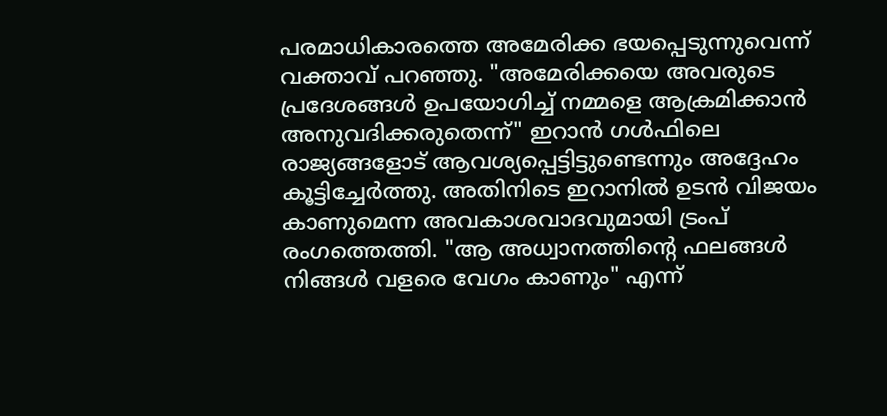പരമാധികാരത്തെ അമേരിക്ക ഭയപ്പെടുന്നുവെന്ന് വക്താവ് പറഞ്ഞു. "അമേരിക്കയെ അവരുടെ പ്രദേശങ്ങൾ ഉപയോഗിച്ച് നമ്മളെ ആക്രമിക്കാൻ അനുവദിക്കരുതെന്ന്" ഇറാൻ ഗൾഫിലെ രാജ്യങ്ങളോട് ആവശ്യപ്പെട്ടിട്ടുണ്ടെന്നും അദ്ദേഹം കൂട്ടിച്ചേർത്തു. അതിനിടെ ഇറാനിൽ ഉടൻ വിജയം കാണുമെന്ന അവകാശവാദവുമായി ട്രംപ് രംഗത്തെത്തി. "ആ അധ്വാനത്തിന്റെ ഫലങ്ങൾ നിങ്ങൾ വളരെ വേഗം കാണും" എന്ന്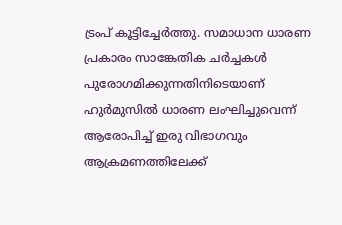ട്രംപ് കൂട്ടിച്ചേർത്തു. സമാധാന ധാരണ പ്രകാരം സാങ്കേതിക ചർച്ചകൾ പുരോഗമിക്കുന്നതിനിടെയാണ് ഹുർമുസിൽ ധാരണ ലംഘിച്ചുവെന്ന് ആരോപിച്ച് ഇരു വിഭാഗവും ആക്രമണത്തിലേക്ക്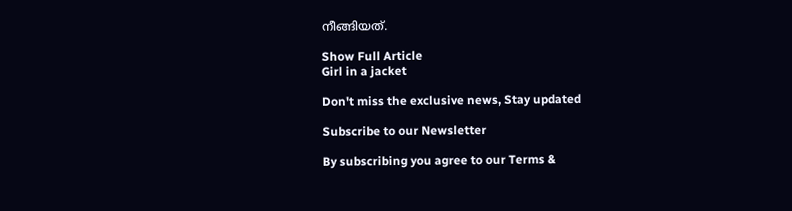നീങ്ങിയത്.

Show Full Article
Girl in a jacket

Don't miss the exclusive news, Stay updated

Subscribe to our Newsletter

By subscribing you agree to our Terms &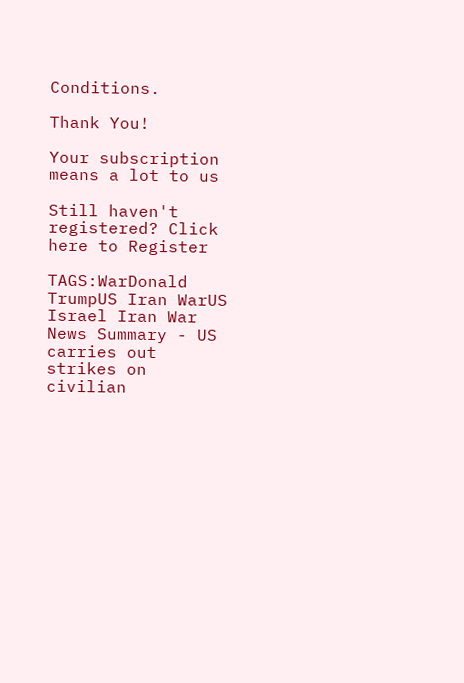Conditions.

Thank You!

Your subscription means a lot to us

Still haven't registered? Click here to Register

TAGS:WarDonald TrumpUS Iran WarUS Israel Iran War
News Summary - US carries out strikes on civilian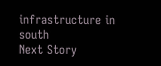infrastructure in south
Next Story